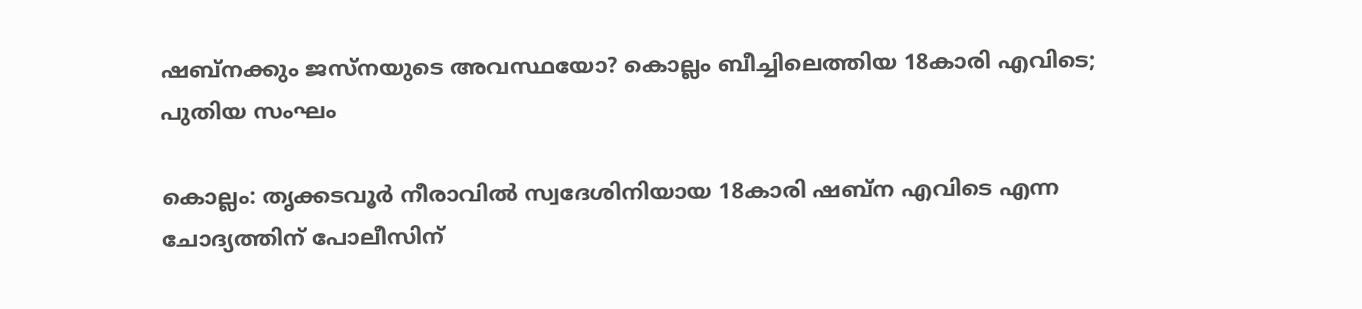ഷബ്‌നക്കും ജസ്‌നയുടെ അവസ്ഥയോ? കൊല്ലം ബീച്ചിലെത്തിയ 18കാരി എവിടെ; പുതിയ സംഘം

കൊല്ലം: തൃക്കടവൂര്‍ നീരാവില്‍ സ്വദേശിനിയായ 18കാരി ഷബ്‌ന എവിടെ എന്ന ചോദ്യത്തിന് പോലീസിന്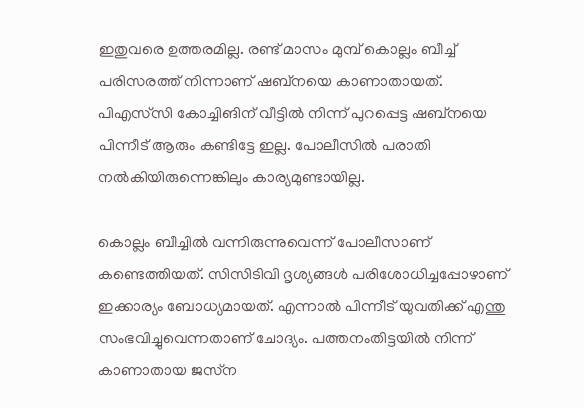ഇതുവരെ ഉത്തരമില്ല. രണ്ട് മാസം മുമ്പ് കൊല്ലം ബീച്ച് പരിസരത്ത് നിന്നാണ് ഷബ്‌നയെ കാണാതായത്. പിഎസ്‌സി കോച്ചിങിന് വീട്ടില്‍ നിന്ന് പുറപ്പെട്ട ഷബ്‌നയെ പിന്നീട് ആരും കണ്ടിട്ടേ ഇല്ല. പോലീസില്‍ പരാതി നല്‍കിയിരുന്നെങ്കിലും കാര്യമുണ്ടായില്ല.

കൊല്ലം ബീച്ചില്‍ വന്നിരുന്നുവെന്ന് പോലീസാണ് കണ്ടെത്തിയത്. സിസിടിവി ദൃശ്യങ്ങള്‍ പരിശോധിച്ചപ്പോഴാണ് ഇക്കാര്യം ബോധ്യമായത്. എന്നാല്‍ പിന്നീട് യുവതിക്ക് എന്തു സംഭവിച്ചുവെന്നതാണ് ചോദ്യം. പത്തനംതിട്ടയില്‍ നിന്ന് കാണാതായ ജസ്‌ന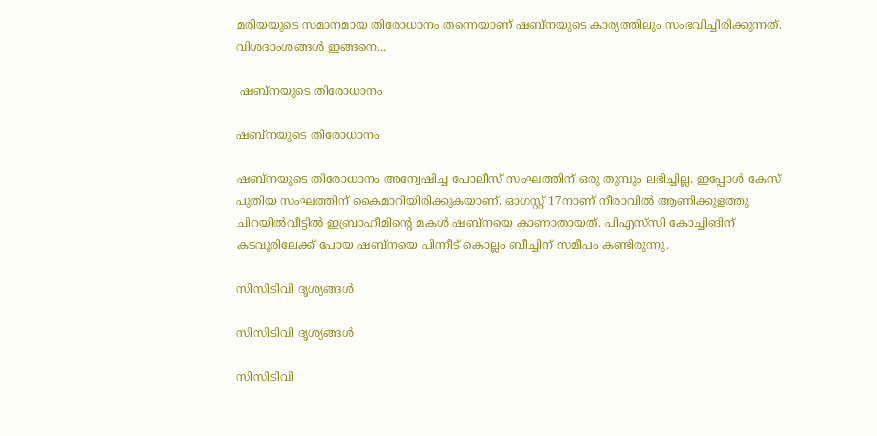മരിയയുടെ സമാനമായ തിരോധാനം തന്നെയാണ് ഷബ്‌നയുടെ കാര്യത്തിലും സംഭവിച്ചിരിക്കുന്നത്. വിശദാംശങ്ങള്‍ ഇങ്ങനെ...

 ഷബ്‌നയുടെ തിരോധാനം

ഷബ്‌നയുടെ തിരോധാനം

ഷബ്‌നയുടെ തിരോധാനം അന്വേഷിച്ച പോലീസ് സംഘത്തിന് ഒരു തുമ്പും ലഭിച്ചില്ല. ഇപ്പോള്‍ കേസ് പുതിയ സംഘത്തിന് കൈമാറിയിരിക്കുകയാണ്. ഓഗസ്റ്റ് 17നാണ് നീരാവില്‍ ആണിക്കുളത്തു ചിറയില്‍വീട്ടില്‍ ഇബ്രാഹീമിന്റെ മകള്‍ ഷബ്‌നയെ കാണാതായത്. പിഎസ്‌സി കോച്ചിങിന് കടവൂരിലേക്ക് പോയ ഷബ്‌നയെ പിന്നീട് കൊല്ലം ബീച്ചിന് സമീപം കണ്ടിരുന്നു.

സിസിടിവി ദൃശ്യങ്ങള്‍

സിസിടിവി ദൃശ്യങ്ങള്‍

സിസിടിവി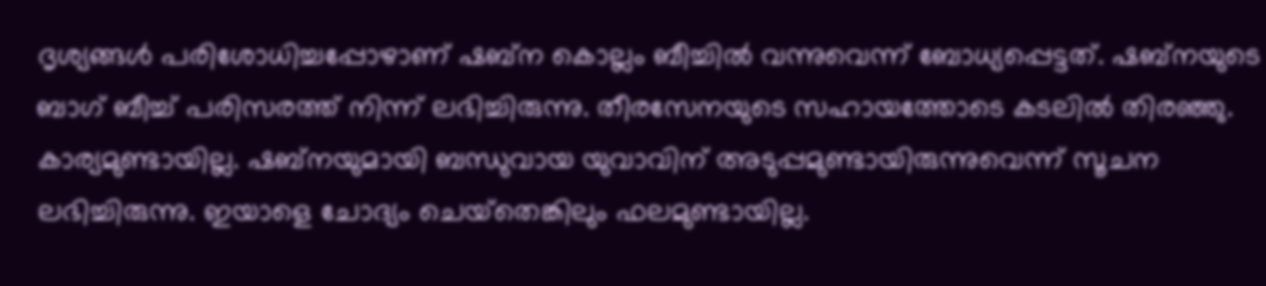ദൃശ്യങ്ങള്‍ പരിശോധിച്ചപ്പോഴാണ് ഷബ്‌ന കൊല്ലം ബീച്ചില്‍ വന്നുവെന്ന് ബോധ്യപ്പെട്ടത്. ഷബ്‌നയുടെ ബാഗ് ബീച്ച് പരിസരത്ത് നിന്ന് ലഭിച്ചിരുന്നു. തീരസേനയുടെ സഹായത്തോടെ കടലില്‍ തിരഞ്ഞു. കാര്യമുണ്ടായില്ല. ഷബ്‌നയുമായി ബന്ധുവായ യുവാവിന് അടുപ്പമുണ്ടായിരുന്നുവെന്ന് സൂചന ലഭിച്ചിരുന്നു. ഇയാളെ ചോദ്യം ചെയ്‌തെങ്കിലും ഫലമുണ്ടായില്ല.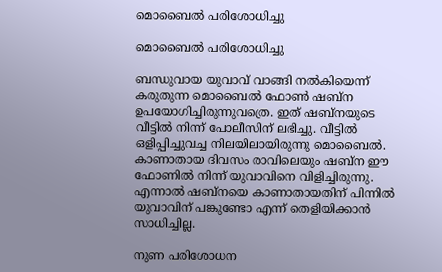മൊബൈല്‍ പരിശോധിച്ചു

മൊബൈല്‍ പരിശോധിച്ചു

ബന്ധുവായ യുവാവ് വാങ്ങി നല്‍കിയെന്ന് കരുതുന്ന മൊബൈല്‍ ഫോണ്‍ ഷബ്‌ന ഉപയോഗിച്ചിരുന്നുവത്രെ. ഇത് ഷബ്‌നയുടെ വീട്ടില്‍ നിന്ന് പോലീസിന് ലഭിച്ചു. വീട്ടില്‍ ഒളിപ്പിച്ചുവച്ച നിലയിലായിരുന്നു മൊബൈല്‍. കാണാതായ ദിവസം രാവിലെയും ഷബ്‌ന ഈ ഫോണില്‍ നിന്ന് യുവാവിനെ വിളിച്ചിരുന്നു. എന്നാല്‍ ഷബ്‌നയെ കാണാതായതിന് പിന്നില്‍ യുവാവിന് പങ്കുണ്ടോ എന്ന് തെളിയിക്കാന്‍ സാധിച്ചില്ല.

നുണ പരിശോധന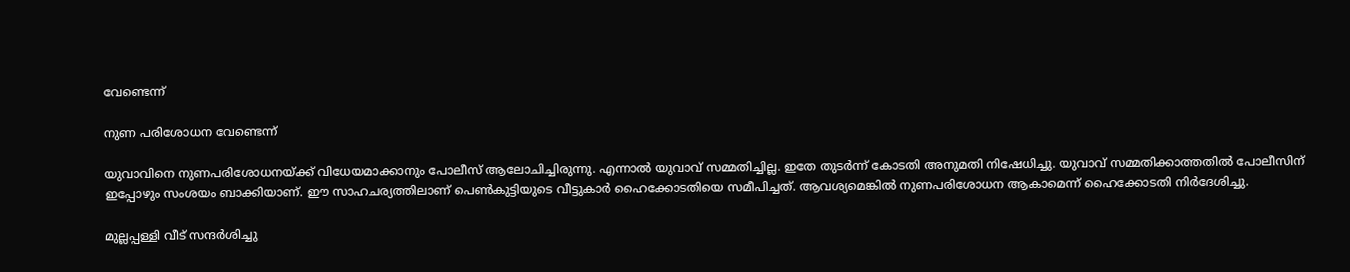വേണ്ടെന്ന്

നുണ പരിശോധന വേണ്ടെന്ന്

യുവാവിനെ നുണപരിശോധനയ്ക്ക് വിധേയമാക്കാനും പോലീസ് ആലോചിച്ചിരുന്നു. എന്നാല്‍ യുവാവ് സമ്മതിച്ചില്ല. ഇതേ തുടര്‍ന്ന് കോടതി അനുമതി നിഷേധിച്ചു. യുവാവ് സമ്മതിക്കാത്തതില്‍ പോലീസിന് ഇപ്പോഴും സംശയം ബാക്കിയാണ്. ഈ സാഹചര്യത്തിലാണ് പെണ്‍കുട്ടിയുടെ വീട്ടുകാര്‍ ഹൈക്കോടതിയെ സമീപിച്ചത്. ആവശ്യമെങ്കില്‍ നുണപരിശോധന ആകാമെന്ന് ഹൈക്കോടതി നിര്‍ദേശിച്ചു.

മുല്ലപ്പള്ളി വീട് സന്ദര്‍ശിച്ചു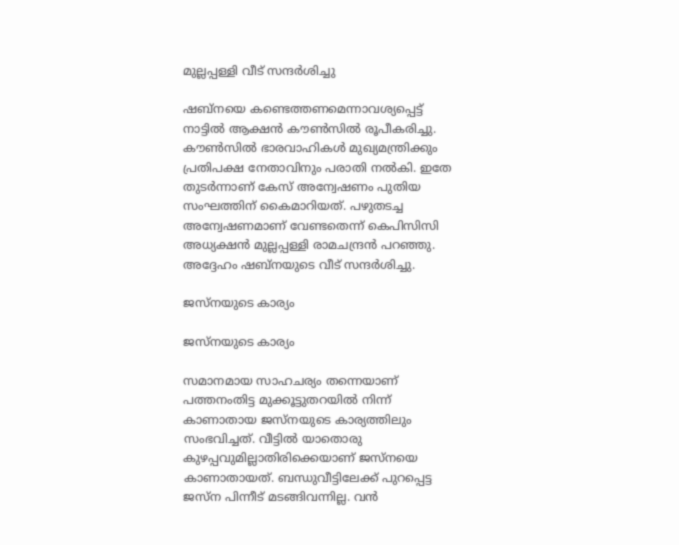മുല്ലപ്പള്ളി വീട് സന്ദര്‍ശിച്ചു

ഷബ്‌നയെ കണ്ടെത്തണമെന്നാവശ്യപ്പെട്ട് നാട്ടില്‍ ആക്ഷന്‍ കൗണ്‍സില്‍ രൂപീകരിച്ചു. കൗണ്‍സില്‍ ഭാരവാഹികള്‍ മുഖ്യമന്ത്രിക്കും പ്രതിപക്ഷ നേതാവിനും പരാതി നല്‍കി. ഇതേ തുടര്‍ന്നാണ് കേസ് അന്വേഷണം പുതിയ സംഘത്തിന് കൈമാറിയത്. പഴുതടച്ച അന്വേഷണമാണ് വേണ്ടതെന്ന് കെപിസിസി അധ്യക്ഷന്‍ മുല്ലപ്പള്ളി രാമചന്ദ്രന്‍ പറഞ്ഞു. അദ്ദേഹം ഷബ്‌നയുടെ വീട് സന്ദര്‍ശിച്ചു.

ജസ്‌നയുടെ കാര്യം

ജസ്‌നയുടെ കാര്യം

സമാനമായ സാഹചര്യം തന്നെയാണ് പത്തനംതിട്ട മുക്കൂട്ടുതറയില്‍ നിന്ന് കാണാതായ ജസ്‌നയുടെ കാര്യത്തിലും സംഭവിച്ചത്. വീട്ടില്‍ യാതൊരു കുഴപ്പവുമില്ലാതിരിക്കെയാണ് ജസ്‌നയെ കാണാതായത്. ബന്ധുവീട്ടിലേക്ക് പുറപ്പെട്ട ജസ്‌ന പിന്നീട് മടങ്ങിവന്നില്ല. വന്‍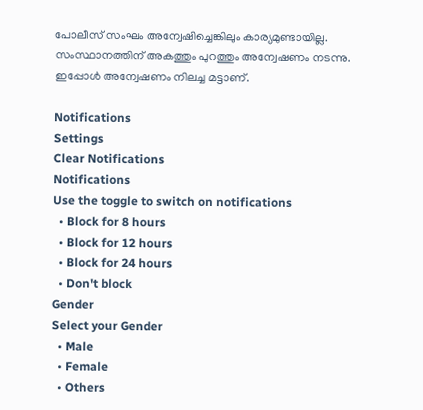പോലീസ് സംഘം അന്വേഷിച്ചെങ്കിലും കാര്യമുണ്ടായില്ല. സംസ്ഥാനത്തിന് അകത്തും പുറത്തും അന്വേഷണം നടന്നു. ഇപ്പോള്‍ അന്വേഷണം നിലച്ച മട്ടാണ്.

Notifications
Settings
Clear Notifications
Notifications
Use the toggle to switch on notifications
  • Block for 8 hours
  • Block for 12 hours
  • Block for 24 hours
  • Don't block
Gender
Select your Gender
  • Male
  • Female
  • Others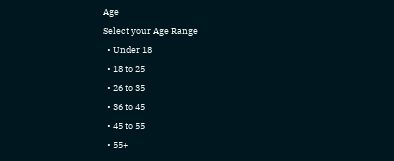Age
Select your Age Range
  • Under 18
  • 18 to 25
  • 26 to 35
  • 36 to 45
  • 45 to 55
  • 55+